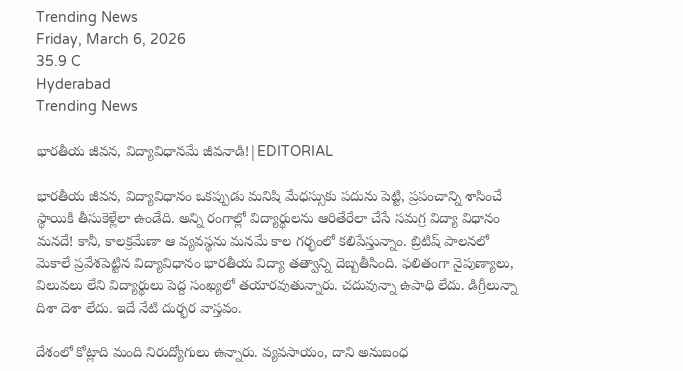Trending News
Friday, March 6, 2026
35.9 C
Hyderabad
Trending News

భారతీయ జీవన, విద్యావిధానమే జీవనాడి!|EDITORIAL

భారతీయ జీవన, విద్యావిధానం ఒకప్పుడు మనిషి మేధస్సుకు పదును పెట్టి, ప్రపంచాన్ని శాసించే స్థాయికి తీసుకెళ్లేలా ఉండేది. అన్ని రంగాల్లో విద్యార్థులను ఆరితేరేలా చేసే సమగ్ర విద్యా విధానం మనదే! కానీ, కాలక్రమేణా ఆ వ్యవస్థను మనమే కాల గర్భంలో కలిపేస్తున్నాం. బ్రిటిష్ పాలనలో మెకాలే ప్రవేశపెట్టిన విద్యావిధానం భారతీయ విద్యా తత్వాన్ని దెబ్బతీసింది. ఫలితంగా నైపుణ్యాలు, విలువలు లేని విద్యార్థులు పెద్ద సంఖ్యలో తయారవుతున్నారు. చదువున్నా ఉపాధి లేదు. డిగ్రీలున్నా దిశా దెశా లేదు. ఇదే నేటి దుర్భర వాస్తవం.

దేశంలో కోట్లాది మంది నిరుద్యోగులు ఉన్నారు. వ్యవసాయం, దాని అనుబంధ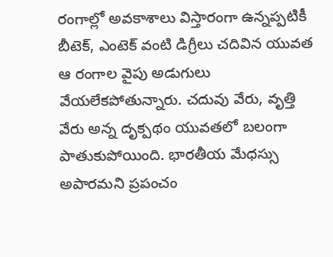రంగాల్లో అవకాశాలు విస్తారంగా ఉన్నప్పటికీ బీటెక్, ఎంటెక్ వంటి డిగ్రీలు చదివిన యువత ఆ రంగాల వైపు అడుగులు వేయలేకపోతున్నారు. చదువు వేరు, వృత్తి వేరు అన్న దృక్పథం యువతలో బలంగా పాతుకుపోయింది. భారతీయ మేధస్సు అపారమని ప్రపంచం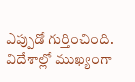ఎప్పుడో గుర్తించింది. విదేశాల్లో ముఖ్యంగా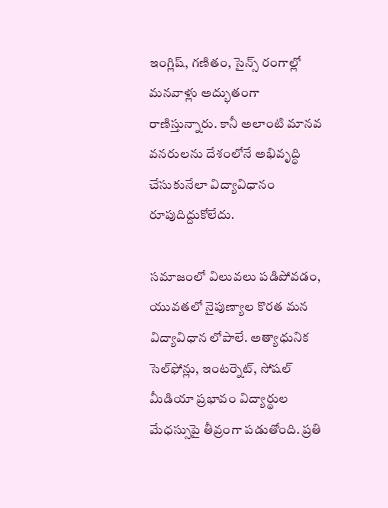ఇంగ్లిష్, గణితం, సైన్స్ రంగాల్లో మనవాళ్లు అద్భుతంగా రాణిస్తున్నారు. కానీ అలాంటి మానవ వనరులను దేశంలోనే అభివృద్ధి చేసుకునేలా విద్యావిధానం రూపుదిద్దుకోలేదు.

సమాజంలో విలువలు పడిపోవడం, యువతలో నైపుణ్యాల కొరత మన విద్యావిధాన లోపాలే. అత్యాధునిక సెల్‌ఫోన్లు, ఇంటర్నెట్, సోషల్ మీడియా ప్రభావం విద్యార్థుల మేధస్సుపై తీవ్రంగా పడుతోంది. ప్రతి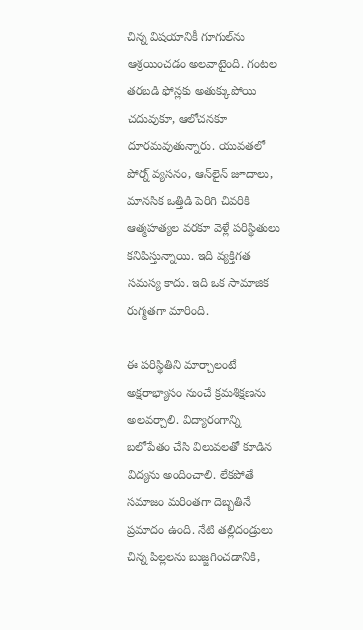చిన్న విషయానికీ గూగుల్‌ను ఆశ్రయించడం అలవాటైంది. గంటల తరబడి ఫోన్లకు అతుక్కుపోయి చదువుకూ, ఆలోచనకూ దూరమవుతున్నారు. యువతలో పోర్న్ వ్యసనం, ఆన్‌లైన్ జూదాలు, మానసిక ఒత్తిడి పెరిగి చివరికి ఆత్మహత్యల వరకూ వెళ్లే పరిస్థితులు కనిపిస్తున్నాయి. ఇది వ్యక్తిగత సమస్య కాదు. ఇది ఒక సామాజిక రుగ్మతగా మారింది.

ఈ పరిస్థితిని మార్చాలంటే అక్షరాభ్యాసం నుంచే క్రమశిక్షణను అలవర్చాలి. విద్యారంగాన్ని బలోపేతం చేసి విలువలతో కూడిన విద్యను అందించాలి. లేకపోతే సమాజం మరింతగా దెబ్బతినే ప్రమాదం ఉంది. నేటి తల్లిదండ్రులు చిన్న పిల్లలను బుజ్జగించడానికి,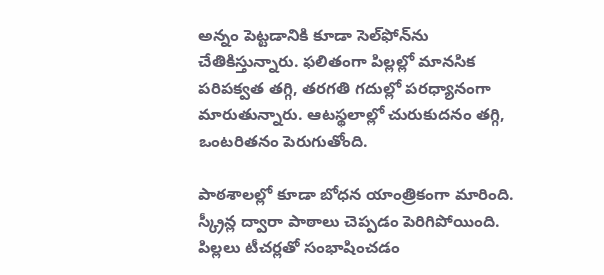అన్నం పెట్టడానికి కూడా సెల్‌ఫోన్‌ను చేతికిస్తున్నారు. ఫలితంగా పిల్లల్లో మానసిక పరిపక్వత తగ్గి, తరగతి గదుల్లో పరధ్యానంగా మారుతున్నారు. ఆటస్థలాల్లో చురుకుదనం తగ్గి, ఒంటరితనం పెరుగుతోంది.

పాఠశాలల్లో కూడా బోధన యాంత్రికంగా మారింది. స్క్రీన్ల ద్వారా పాఠాలు చెప్పడం పెరిగిపోయింది. పిల్లలు టీచర్లతో సంభాషించడం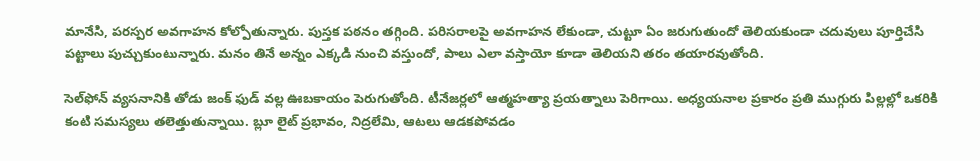మానేసి, పరస్పర అవగాహన కోల్పోతున్నారు. పుస్తక పఠనం తగ్గింది. పరిసరాలపై అవగాహన లేకుండా, చుట్టూ ఏం జరుగుతుందో తెలియకుండా చదువులు పూర్తిచేసి పట్టాలు పుచ్చుకుంటున్నారు. మనం తినే అన్నం ఎక్కడి నుంచి వస్తుందో, పాలు ఎలా వస్తాయో కూడా తెలియని తరం తయారవుతోంది.

సెల్‌ఫోన్ వ్యసనానికి తోడు జంక్ ఫుడ్ వల్ల ఊబకాయం పెరుగుతోంది. టీనేజర్లలో ఆత్మహత్యా ప్రయత్నాలు పెరిగాయి. అధ్యయనాల ప్రకారం ప్రతి ముగ్గురు పిల్లల్లో ఒకరికి కంటి సమస్యలు తలెత్తుతున్నాయి. బ్లూ లైట్ ప్రభావం, నిద్రలేమి, ఆటలు ఆడకపోవడం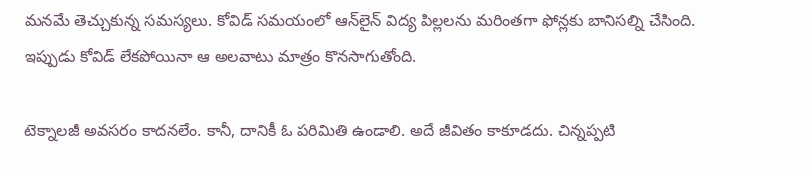మనమే తెచ్చుకున్న సమస్యలు. కోవిడ్ సమయంలో ఆన్‌లైన్ విద్య పిల్లలను మరింతగా ఫోన్లకు బానిసల్ని చేసింది. ఇప్పుడు కోవిడ్ లేకపోయినా ఆ అలవాటు మాత్రం కొనసాగుతోంది.

టెక్నాలజీ అవసరం కాదనలేం. కానీ, దానికీ ఓ పరిమితి ఉండాలి. అదే జీవితం కాకూడదు. చిన్నప్పటి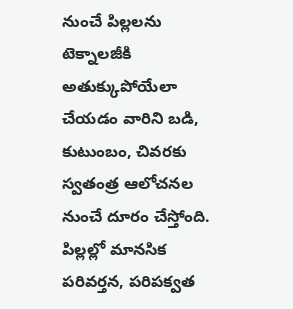నుంచే పిల్లలను టెక్నాలజీకి అతుక్కుపోయేలా చేయడం వారిని బడి, కుటుంబం, చివరకు స్వతంత్ర ఆలోచనల నుంచే దూరం చేస్తోంది. పిల్లల్లో మానసిక పరివర్తన, పరిపక్వత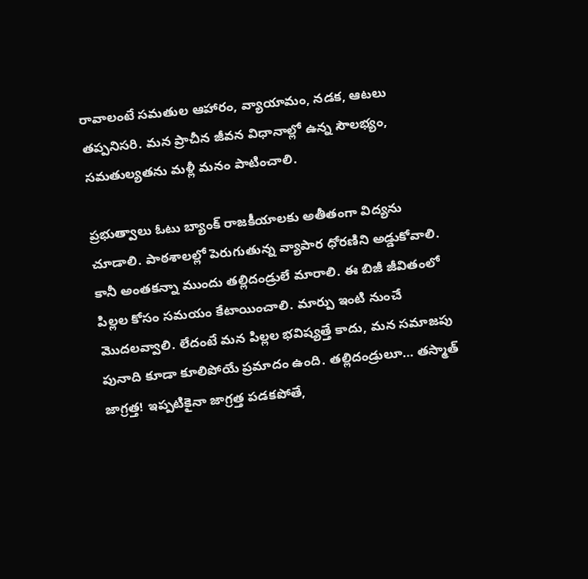రావాలంటే సమతుల ఆహారం, వ్యాయామం, నడక, ఆటలు తప్పనిసరి. మన ప్రాచీన జీవన విధానాల్లో ఉన్న సౌలభ్యం, సమతుల్యతను మళ్లీ మనం పాటించాలి.

ప్రభుత్వాలు ఓటు బ్యాంక్ రాజకీయాలకు అతీతంగా విద్యను చూడాలి. పాఠశాలల్లో పెరుగుతున్న వ్యాపార ధోరణిని అడ్డుకోవాలి. కానీ అంతకన్నా ముందు తల్లిదండ్రులే మారాలి. ఈ బిజీ జీవితంలో పిల్లల కోసం సమయం కేటాయించాలి. మార్పు ఇంటి నుంచే మొదలవ్వాలి. లేదంటే మన పిల్లల భవిష్యత్తే కాదు, మన సమాజపు పునాది కూడా కూలిపోయే ప్రమాదం ఉంది. తల్లిదండ్రులూ… తస్మాత్ జాగ్రత్త! ఇప్పటికైనా జాగ్రత్త పడకపోతే,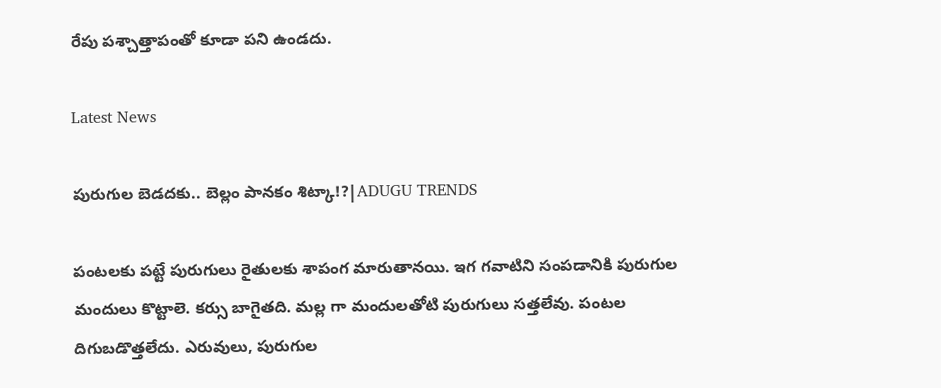రేపు పశ్చాత్తాపంతో కూడా పని ఉండదు.

Latest News

పురుగుల బెడదకు.. బెల్లం పానకం శిట్కా!?|ADUGU TRENDS

పంటలకు పట్టే పురుగులు రైతులకు శాపంగ మారుతానయి. ఇగ గవాటిని సంపడానికి పురుగుల మందులు కొట్టాలె. కర్సు బాగైతది. మల్ల గా మందులతోటి పురుగులు సత్తలేవు. పంటల దిగుబడొత్తలేదు. ఎరువులు, పురుగుల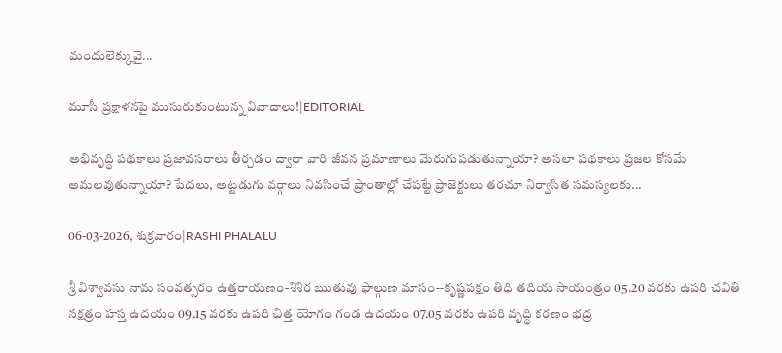మందులెక్కువై...

మూసీ ప్రక్షాళనపై ముసురుకుంటున్న వివాదాలు!|EDITORIAL

అభివృద్ధి పథకాలు ప్రజావసరాలు తీర్చడం ద్వారా వారి జీవన ప్రమాణాలు మెరుగుపడుతున్నాయా? అసలా పథకాలు ప్రజల కోసమే అమలవుతున్నాయా? పేదలు, అట్టడుగు వర్గాలు నివసించే ప్రాంతాల్లో చేపట్టే ప్రాజెక్టులు తరచూ నిర్వాసిత సమస్యలకు...

06-03-2026, శుక్రవారం|RASHI PHALALU

శ్రీ విశ్వావసు నామ సంవత్సరం ఉత్తరాయణం-శిశిర ఋతువు ఫాల్గుణ మాసం--కృష్ణపక్షం తిధి తదియ సాయంత్రం 05.20 వరకు ఉపరి చవితి నక్షత్రం హస్త ఉదయం 09.15 వరకు ఉపరి చిత్త యోగం గండ ఉదయం 07.05 వరకు ఉపరి వృద్ధి కరణం భద్ర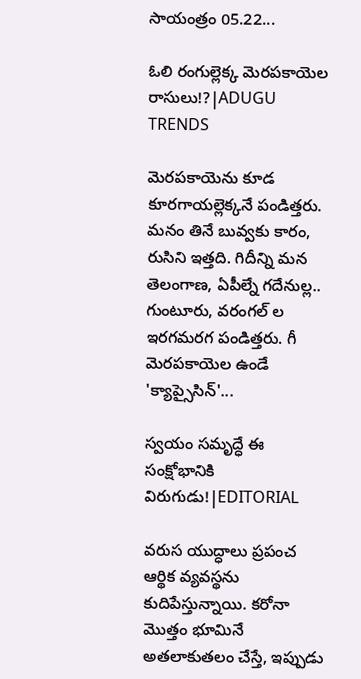సాయంత్రం 05.22...

ఓలి రంగుల్లెక్క మెరపకాయెల రాసులు!?|ADUGU TRENDS

మెరపకాయెను కూడ కూరగాయల్లెక్కనే పండిత్తరు. మనం తినే బువ్వకు కారం, రుసిని ఇత్తది. గిదీన్ని మన తెలంగాణ, ఏపీల్నే గదేనుల్ల.. గుంటూరు, వరంగల్ ల ఇరగమరగ పండిత్తరు. గీ మెరపకాయెల ఉండే 'క్యాప్సైసిన్'...

స్వయం సమృద్ధే ఈ సంక్షోభానికి విరుగుడు!|EDITORIAL

వరుస యుద్ధాలు ప్రపంచ ఆర్థిక వ్యవస్థను కుదిపేస్తున్నాయి. కరోనా మొత్తం భూమినే అతలాకుతలం చేస్తే, ఇప్పుడు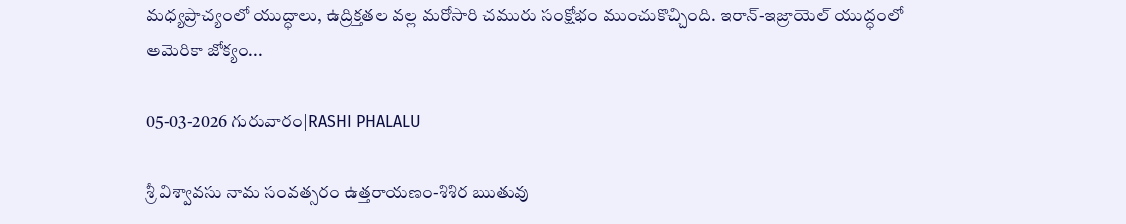మధ్యప్రాచ్యంలో యుద్ధాలు, ఉద్రిక్తతల వల్ల మరోసారి చమురు సంక్షోభం ముంచుకొచ్చింది. ఇరాన్-ఇజ్రాయెల్ యుద్ధంలో అమెరికా జోక్యం...

05-03-2026 గురువారం|RASHI PHALALU

శ్రీ విశ్వావసు నామ సంవత్సరం ఉత్తరాయణం-శిశిర ఋతువు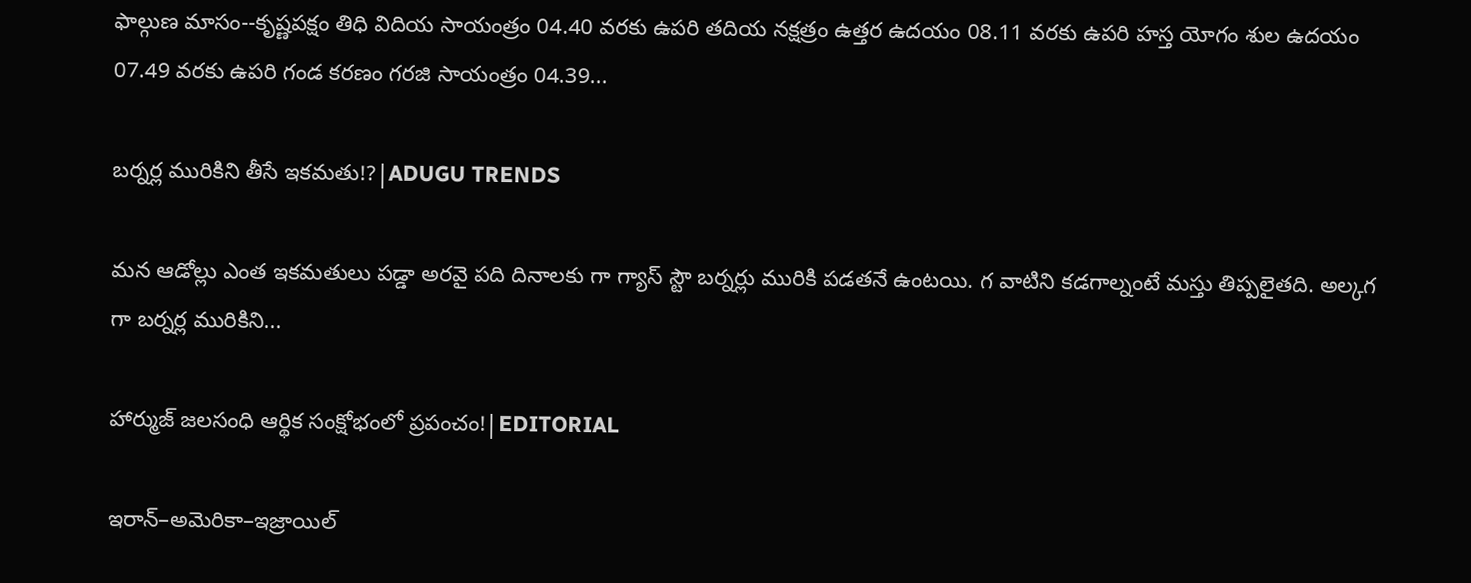ఫాల్గుణ మాసం--కృష్ణపక్షం తిధి విదియ సాయంత్రం 04.40 వరకు ఉపరి తదియ నక్షత్రం ఉత్తర ఉదయం 08.11 వరకు ఉపరి హస్త యోగం శుల ఉదయం 07.49 వరకు ఉపరి గండ కరణం గరజి సాయంత్రం 04.39...

బర్నర్ల మురికిని తీసే ఇకమతు!?|ADUGU TRENDS

మన ఆడోల్లు ఎంత ఇకమతులు పడ్డా అరవై పది దినాలకు గా గ్యాస్ స్టౌ బర్నర్లు మురికి పడతనే ఉంటయి. గ వాటిని కడగాల్నంటే మస్తు తిప్పలైతది. అల్కగ గా బర్నర్ల మురికిని...

హార్ముజ్ జలసంధి ఆర్థిక సంక్షోభంలో ప్రపంచం!|EDITORIAL

ఇరాన్–అమెరికా–ఇజ్రాయిల్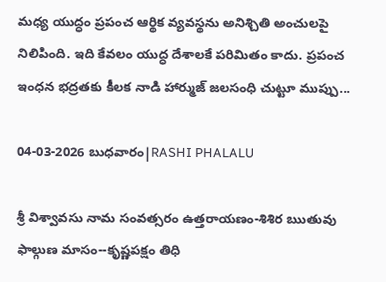మధ్య యుద్ధం ప్రపంచ ఆర్థిక వ్యవస్థను అనిశ్చితి అంచులపై నిలిపింది. ఇది కేవలం యుద్ధ దేశాలకే పరిమితం కాదు. ప్రపంచ ఇంధన భద్రతకు కీలక నాడి హార్ముజ్ జలసంధి చుట్టూ ముప్పు...

04-03-2026 బుధవారం|RASHI PHALALU

శ్రీ విశ్వావసు నామ సంవత్సరం ఉత్తరాయణం-శిశిర ఋతువు ఫాల్గుణ మాసం--కృష్ణపక్షం తిధి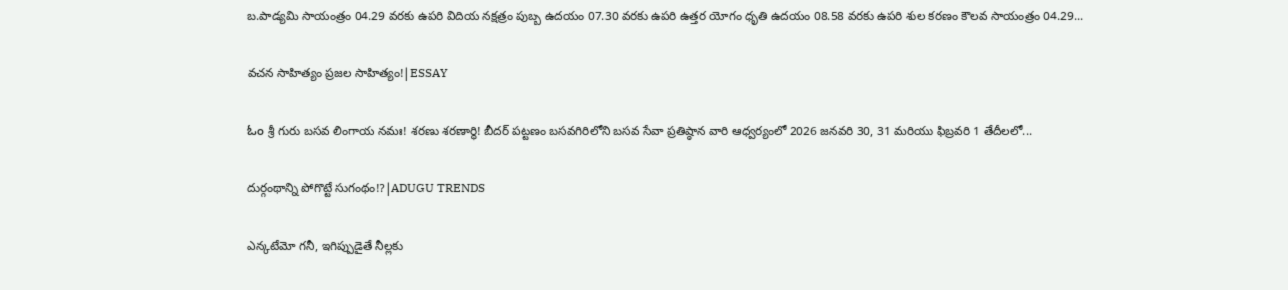బ.పాడ్యమి సాయంత్రం 04.29 వరకు ఉపరి విదియ నక్షత్రం పుబ్బ ఉదయం 07.30 వరకు ఉపరి ఉత్తర యోగం ధృతి ఉదయం 08.58 వరకు ఉపరి శుల కరణం కౌలవ సాయంత్రం 04.29...

వచన సాహిత్యం ప్రజల సాహిత్యం!|ESSAY

ಓಂ శ్రీ గురు బసవ లింగాయ నమః! శరణు శరణార్థి! బీదర్ పట్టణం బసవగిరిలోని బసవ సేవా ప్రతిష్ఠాన వారి ఆధ్వర్యంలో 2026 జనవరి 30, 31 మరియు ఫిబ్రవరి 1 తేదీలలో...

దుర్గంథాన్ని పోగొట్టే సుగంథం!?|ADUGU TRENDS

ఎన్కటేమో గనీ, ఇగిప్పుడైతే నీల్లకు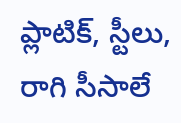ప్లాటిక్, స్టీలు, రాగి సీసాలే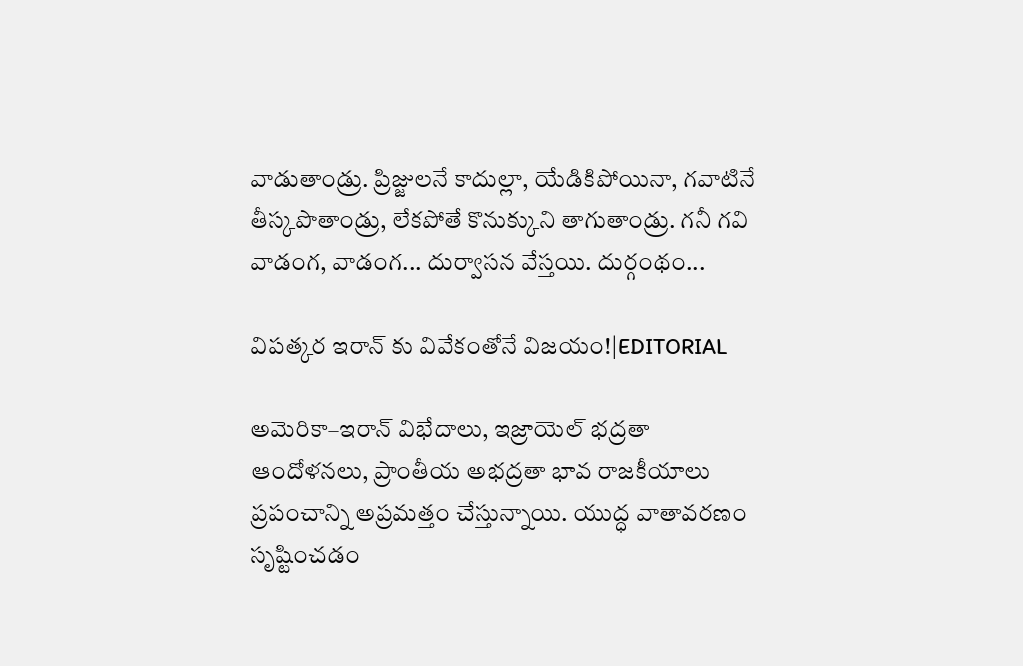వాడుతాండ్రు. ప్రిజ్జులనే కాదుల్లా, యేడికిపోయినా, గవాటినే తీస్కపొతాండ్రు, లేకపోతే కొనుక్కుని తాగుతాండ్రు. గనీ గవి వాడంగ, వాడంగ... దుర్వాసన వేస్తయి. దుర్గంథం...

విపత్కర ఇరాన్ కు వివేకంతోనే విజయం!|EDITORIAL

అమెరికా–ఇరాన్ విభేదాలు, ఇజ్రాయెల్ భద్రతా ఆందోళనలు, ప్రాంతీయ అభద్రతా భావ రాజకీయాలు ప్రపంచాన్ని అప్రమత్తం చేస్తున్నాయి. యుద్ధ వాతావరణం సృష్టించడం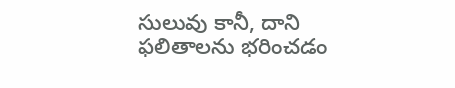సులువు కానీ, దాని ఫలితాలను భరించడం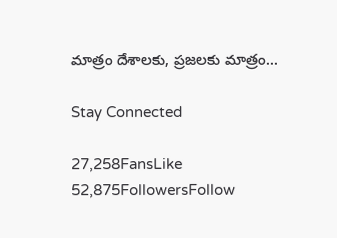మాత్రం దేశాలకు, ప్రజలకు మాత్రం...

Stay Connected

27,258FansLike
52,875FollowersFollow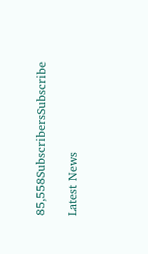85,558SubscribersSubscribe

Latest News